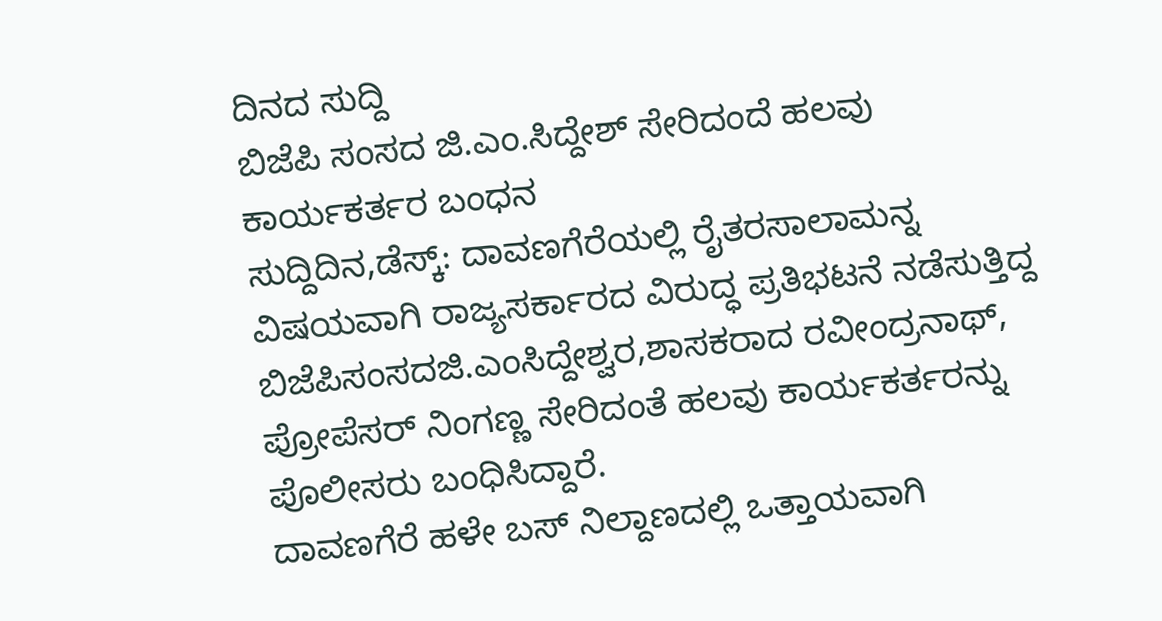ದಿನದ ಸುದ್ದಿ
ಬಿಜೆಪಿ ಸಂಸದ ಜಿ.ಎಂ.ಸಿದ್ದೇಶ್ ಸೇರಿದಂದೆ ಹಲವು ಕಾರ್ಯಕರ್ತರ ಬಂಧನ
ಸುದ್ದಿದಿನ,ಡೆಸ್ಕ್: ದಾವಣಗೆರೆಯಲ್ಲಿ ರೈತರಸಾಲಾಮನ್ನ ವಿಷಯವಾಗಿ ರಾಜ್ಯಸರ್ಕಾರದ ವಿರುದ್ಧ ಪ್ರತಿಭಟನೆ ನಡೆಸುತ್ತಿದ್ದ ಬಿಜೆಪಿಸಂಸದಜಿ.ಎಂಸಿದ್ದೇಶ್ವರ,ಶಾಸಕರಾದ ರವೀಂದ್ರನಾಥ್, ಪ್ರೋಪೆಸರ್ ನಿಂಗಣ್ಣ ಸೇರಿದಂತೆ ಹಲವು ಕಾರ್ಯಕರ್ತರನ್ನು ಪೊಲೀಸರು ಬಂಧಿಸಿದ್ದಾರೆ.
ದಾವಣಗೆರೆ ಹಳೇ ಬಸ್ ನಿಲ್ದಾಣದಲ್ಲಿ ಒತ್ತಾಯವಾಗಿ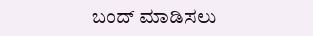ಬಂದ್ ಮಾಡಿಸಲು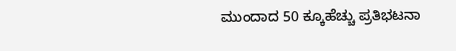ಮುಂದಾದ 50 ಕ್ಕೂಹೆಚ್ಚು ಪ್ರತಿಭಟನಾ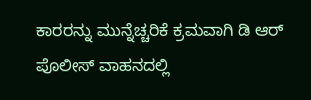ಕಾರರನ್ನು ಮುನ್ನೆಚ್ಚರಿಕೆ ಕ್ರಮವಾಗಿ ಡಿ ಆರ್ ಪೊಲೀಸ್ ವಾಹನದಲ್ಲಿ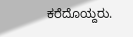ಕರೆದೊಯ್ದರು.